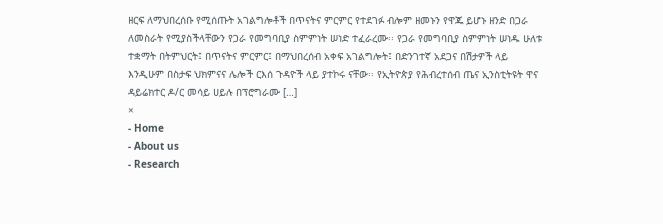ዘርፍ ለማህበረሰቡ የሚሰጡት አገልግሎቶች በጥናትና ምርምር የተደገፉ ብሎም ዘመኑን የዋጁ ይሆኑ ዘንድ በጋራ ለመስራት የሚያስችላቸውን የጋራ የመግባቢያ ስምምነት ሠነድ ተፈራረሙ፡፡ የጋራ የመግባቢያ ስምምነት ሠነዱ ሁለቱ ተቋማት በትምህርት፤ በጥናትና ምርምር፤ በማህበረሰብ አቀፍ አገልግሎት፤ በድንገተኛ አደጋና በሽታዎች ላይ እንዲሁም በስታፍ ህክምናና ሌሎች ርእሰ ጉዳዮች ላይ ያተኮሩ ናቸው፡፡ የኢትዮጵያ የሕብረተሰብ ጤና ኢንስቲትዩት ዋና ዳይሬክተር ዶ/ር መሳይ ሀይሉ በፕሮግራሙ […]
×
- Home
- About us
- Research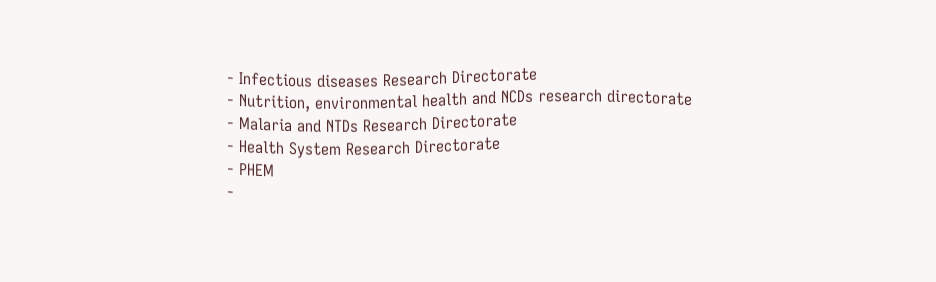- Infectious diseases Research Directorate
- Nutrition, environmental health and NCDs research directorate
- Malaria and NTDs Research Directorate
- Health System Research Directorate
- PHEM
-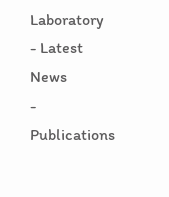Laboratory
- Latest News
- Publications